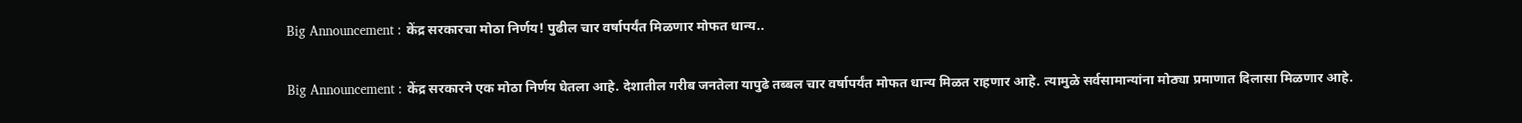Big Announcement : केंद्र सरकारचा मोठा निर्णय! पुढील चार वर्षापर्यंत मिळणार मोफत धान्य..

Big Announcement : केंद्र सरकारने एक मोठा निर्णय घेतला आहे. देशातील गरीब जनतेला यापुढे तब्बल चार वर्षापर्यंत मोफत धान्य मिळत राहणार आहे. त्यामुळे सर्वसामान्यांना मोठ्या प्रमाणात दिलासा मिळणार आहे.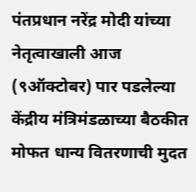पंतप्रधान नरेंद्र मोदी यांच्या नेतृत्वाखाली आज (९ऑक्टोबर) पार पडलेल्या केंद्रीय मंत्रिमंडळाच्या बैठकीत मोफत धान्य वितरणाची मुदत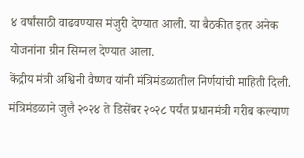४ वर्षांसाठी वाढवण्यास मंजुरी देण्यात आली. या बैठकीत इतर अनेक योजनांना ग्रीन सिग्नल देण्यात आला.
केंद्रीय मंत्री अश्विनी वैष्णव यांनी मंत्रिमंडळातील निर्णयांची माहिती दिली. मंत्रिमंडळाने जुलै २०२४ ते डिसेंबर २०२८ पर्यंत प्रधानमंत्री गरीब कल्याण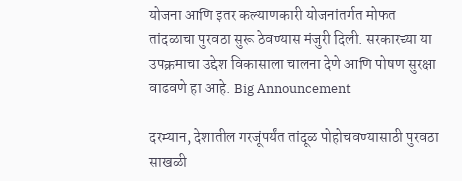योजना आणि इतर कल्याणकारी योजनांतर्गत मोफत तांदळाचा पुरवठा सुरू ठेवण्यास मंजुरी दिली. सरकारच्या या उपक्रमाचा उद्देश विकासाला चालना देणे आणि पोषण सुरक्षा वाढवणे हा आहे. Big Announcement

दरम्यान, देशातील गरजूंपर्यंत तांदूळ पोहोचवण्यासाठी पुरवठा साखळी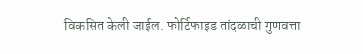विकसित केली जाईल. फोर्टिफाइड तांदळाची गुणवत्ता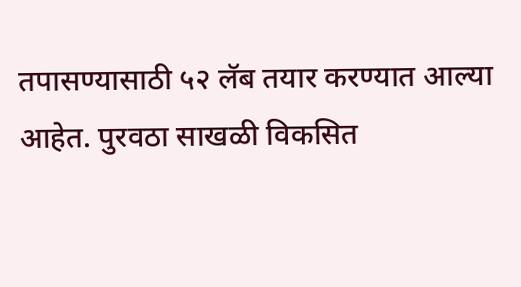तपासण्यासाठी ५२ लॅब तयार करण्यात आल्या आहेत. पुरवठा साखळी विकसित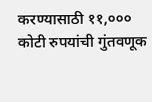करण्यासाठी ११,००० कोटी रुपयांची गुंतवणूक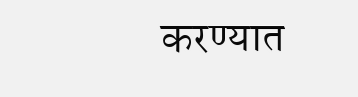करण्यात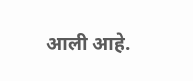आली आहे.